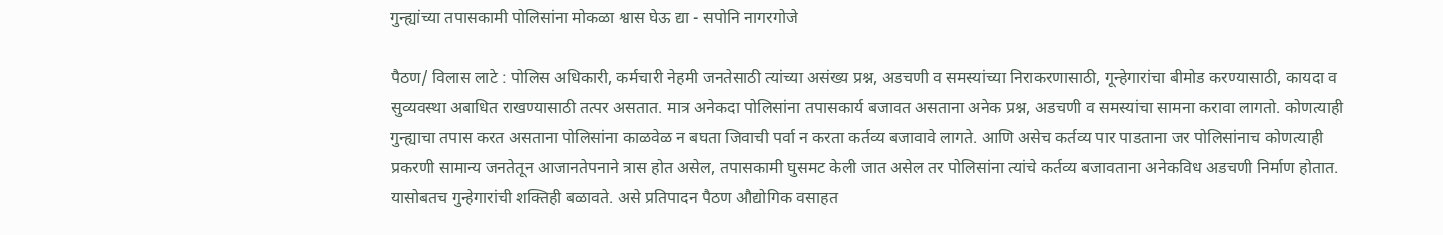गुन्ह्यांच्या तपासकामी पोलिसांना मोकळा श्वास घेऊ द्या - सपोनि नागरगोजे

पैठण/ विलास लाटे : पोलिस अधिकारी, कर्मचारी नेहमी जनतेसाठी त्यांच्या असंख्य प्रश्न, अडचणी व समस्यांच्या निराकरणासाठी, गून्हेगारांचा बीमोड करण्यासाठी, कायदा व सुव्यवस्था अबाधित राखण्यासाठी तत्पर असतात. मात्र अनेकदा पोलिसांना तपासकार्य बजावत असताना अनेक प्रश्न, अडचणी व समस्यांचा सामना करावा लागतो. कोणत्याही गुन्ह्याचा तपास करत असताना पोलिसांना काळवेळ न बघता जिवाची पर्वा न करता कर्तव्य बजावावे लागते. आणि असेच कर्तव्य पार पाडताना जर पोलिसांनाच कोणत्याही प्रकरणी सामान्य जनतेतून आजानतेपनाने त्रास होत असेल, तपासकामी घुसमट केली जात असेल तर पोलिसांना त्यांचे कर्तव्य बजावताना अनेकविध अडचणी निर्माण होतात. यासोबतच गुन्हेगारांची शक्तिही बळावते. असे प्रतिपादन पैठण औद्योगिक वसाहत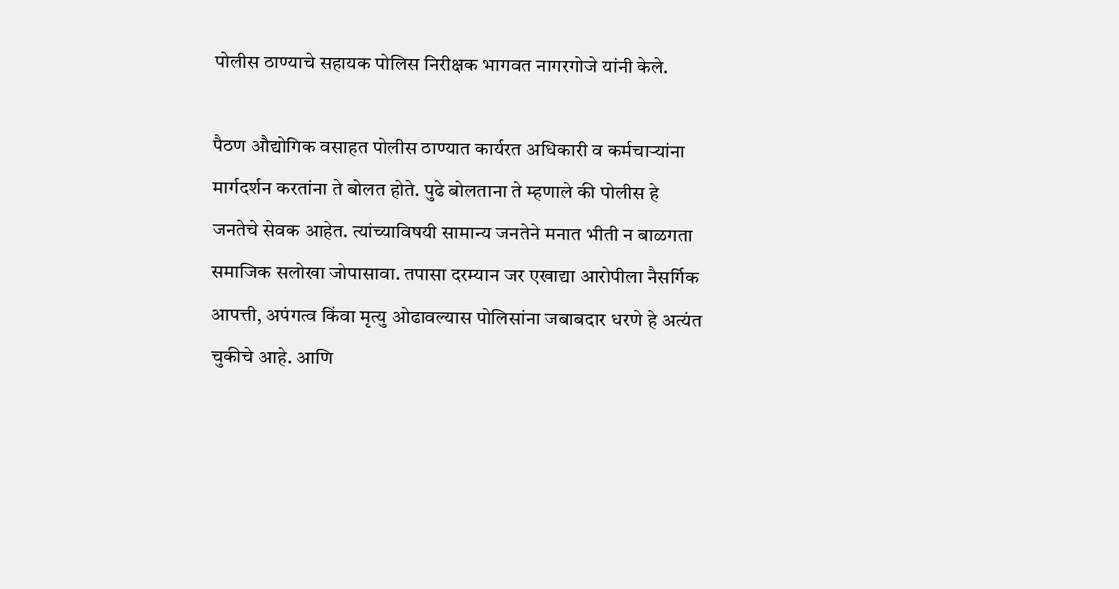पोलीस ठाण्याचे सहायक पोलिस निरीक्षक भागवत नागरगोजे यांनी केले.

पैठण औद्योगिक वसाहत पोलीस ठाण्यात कार्यरत अधिकारी व कर्मचाऱ्यांना मार्गदर्शन करतांना ते बोलत होते. पुढे बोलताना ते म्हणाले की पोलीस हे जनतेचे सेवक आहेत. त्यांच्याविषयी सामान्य जनतेने मनात भीती न बाळगता समाजिक सलोखा जोपासावा. तपासा दरम्यान जर एखाद्या आरोपीला नैसर्गिक आपत्ती, अपंगत्व किंवा मृत्यु ओढावल्यास पोलिसांना जबाबदार धरणे हे अत्यंत चुकीचे आहे. आणि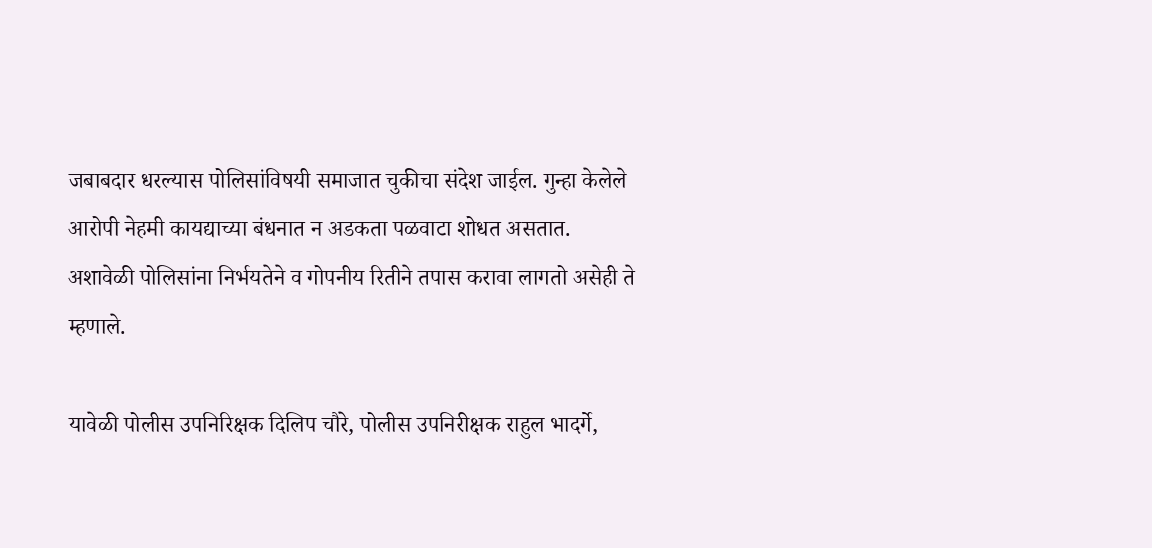जबाबदार धरल्यास पोलिसांविषयी समाजात चुकीचा संदेश जाईल. गुन्हा केलेले आरोपी नेहमी कायद्याच्या बंधनात न अडकता पळवाटा शोधत असतात. अशावेळी पोलिसांना निर्भयतेने व गोपनीय रितीने तपास करावा लागतो असेही ते म्हणाले.

यावेळी पोलीस उपनिरिक्षक दिलिप चौरे, पोलीस उपनिरीक्षक राहुल भादर्गे,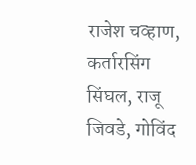राजेश चव्हाण, कर्तारसिंग सिंघल, राजू जिवडे, गोविंद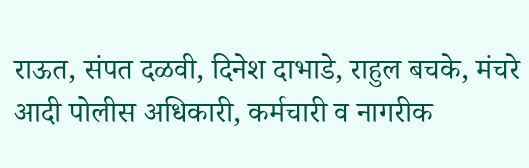राऊत, संपत दळवी, दिनेश दाभाडे, राहुल बचके, मंचरे आदी पोलीस अधिकारी, कर्मचारी व नागरीक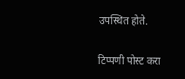उपस्थित होते.

टिप्पणी पोस्ट करा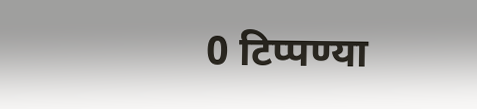0 टिप्पण्या